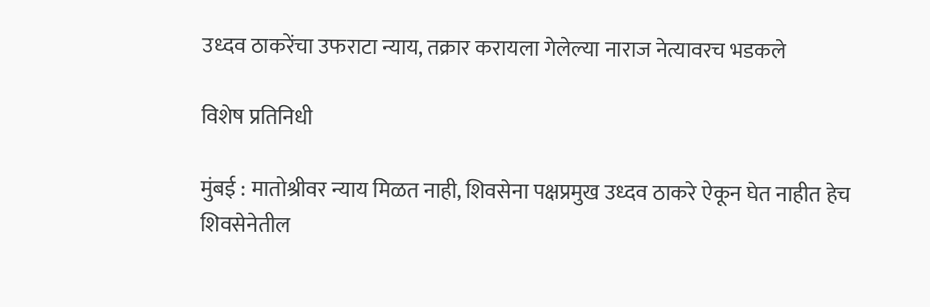उध्दव ठाकरेंचा उफराटा न्याय, तक्रार करायला गेलेल्या नाराज नेत्यावरच भडकले

विशेष प्रतिनिधी

मुंबई : मातोश्रीवर न्याय मिळत नाही, शिवसेना पक्षप्रमुख उध्दव ठाकरे ऐकून घेत नाहीत हेच शिवसेनेतील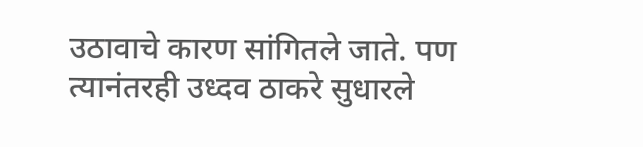उठावाचे कारण सांगितले जाते. पण त्यानंतरही उध्दव ठाकरे सुधारले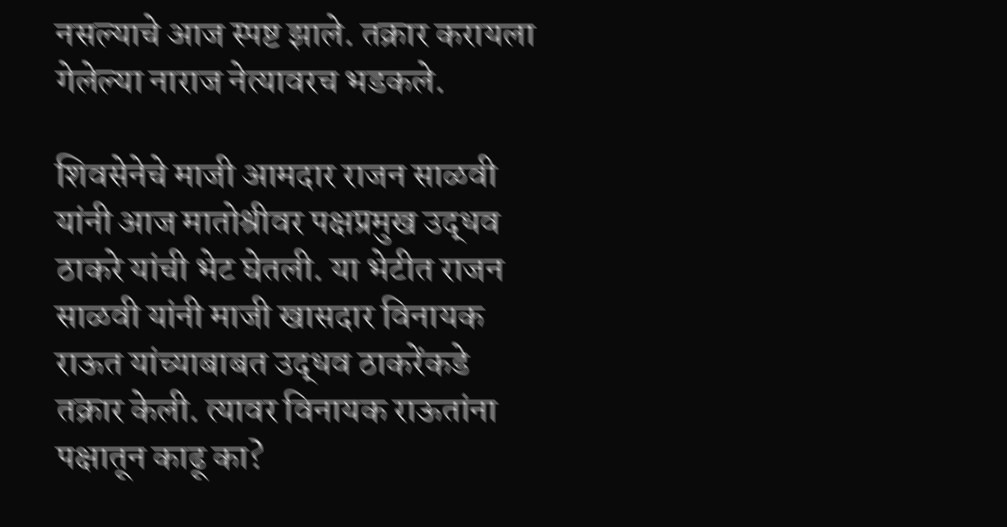नसल्याचे आज स्पष्ट झाले. तक्रार करायला गेलेल्या नाराज नेत्यावरच भडकले.

शिवसेनेचे माजी आमदार राजन साळवी यांनी आज मातोश्रीवर पक्षप्रमुख उद्धव ठाकरे यांची भेट घेतली. या भेटीत राजन साळवी यांनी माजी खासदार विनायक राऊत यांच्याबाबत उद्धव ठाकरेंकडे तक्रार केली. त्यावर विनायक राऊतांना पक्षातून काढू का?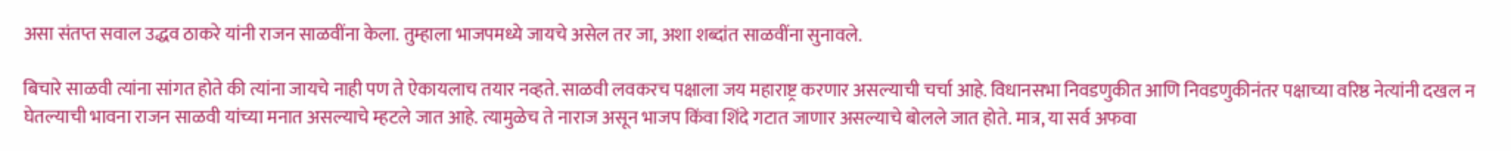असा संतप्त सवाल उद्धव ठाकरे यांनी राजन साळवींना केला. तुम्हाला भाजपमध्ये जायचे असेल तर जा, अशा शब्दांत साळवींना सुनावले.

बिचारे साळवी त्यांना सांगत होते की त्यांना जायचे नाही पण ते ऐकायलाच तयार नव्हते. साळवी लवकरच पक्षाला जय महाराष्ट्र करणार असल्याची चर्चा आहे. विधानसभा निवडणुकीत आणि निवडणुकीनंतर पक्षाच्या वरिष्ठ नेत्यांनी दखल न घेतल्याची भावना राजन साळवी यांच्या मनात असल्याचे म्हटले जात आहे. त्यामुळेच ते नाराज असून भाजप किंवा शिंदे गटात जाणार असल्याचे बोलले जात होते. मात्र, या सर्व अफवा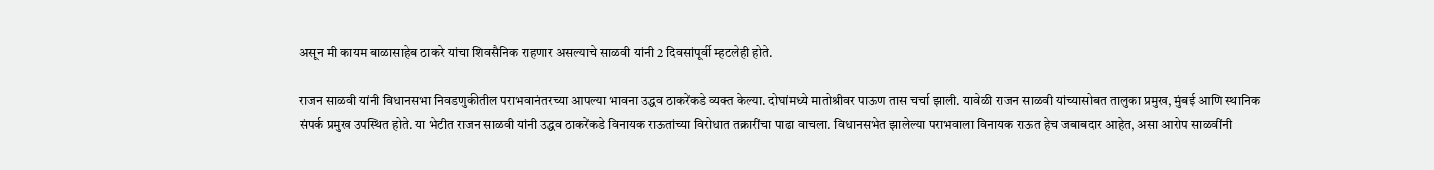असून मी कायम बाळासाहेब ठाकरे यांचा शिवसैनिक राहणार असल्याचे साळवी यांनी 2 दिवसांपूर्वी म्हटलेही होते.

राजन साळवी यांनी विधानसभा निवडणुकीतील पराभवानंतरच्या आपल्या भावना उद्धव ठाकरेंकडे व्यक्त केल्या. दोघांमध्ये मातोश्रीवर पाऊण तास चर्चा झाली. यावेळी राजन साळवी यांच्यासोबत तालुका प्रमुख, मुंबई आणि स्थानिक संपर्क प्रमुख उपस्थित होते. या भेटीत राजन साळवी यांनी उद्धव ठाकरेंकडे विनायक राऊतांच्या विरोधात तक्रारींचा पाढा वाचला. विधानसभेत झालेल्या पराभवाला विनायक राऊत हेच जबाबदार आहेत, असा आरोप साळवींनी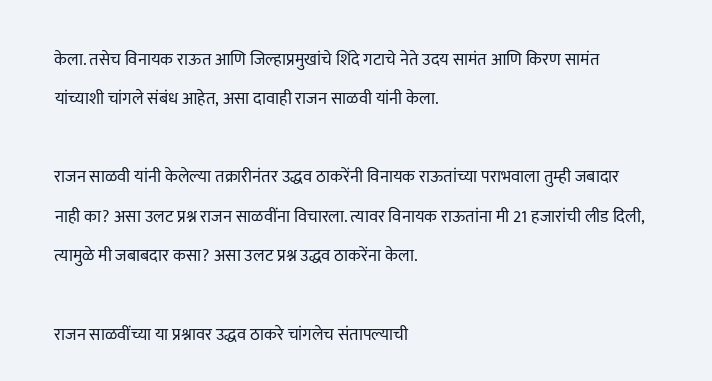केला. तसेच विनायक राऊत आणि जिल्हाप्रमुखांचे शिंदे गटाचे नेते उदय सामंत आणि किरण सामंत यांच्याशी चांगले संबंध आहेत, असा दावाही राजन साळवी यांनी केला.

राजन साळवी यांनी केलेल्या तक्रारीनंतर उद्धव ठाकरेंनी विनायक राऊतांच्या पराभवाला तुम्ही जबादार नाही का? असा उलट प्रश्न राजन साळवींना विचारला. त्यावर विनायक राऊतांना मी 21 हजारांची लीड दिली, त्यामुळे मी जबाबदार कसा? असा उलट प्रश्न उद्धव ठाकरेंना केला.

राजन साळवींच्या या प्रश्नावर उद्धव ठाकरे चांगलेच संतापल्याची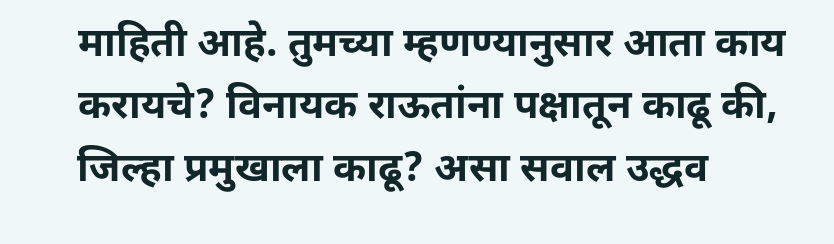माहिती आहे. तुमच्या म्हणण्यानुसार आता काय करायचे? विनायक राऊतांना पक्षातून काढू की, जिल्हा प्रमुखाला काढू? असा सवाल उद्धव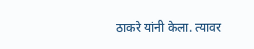ठाकरे यांनी केला. त्यावर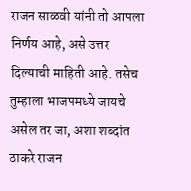राजन साळवी यांनी तो आपला निर्णय आहे, असे उत्तर दिल्याची माहिती आहे. तसेच तुम्हाला भाजपमध्ये जायचे असेल तर जा, अशा शब्दांत ठाकरे राजन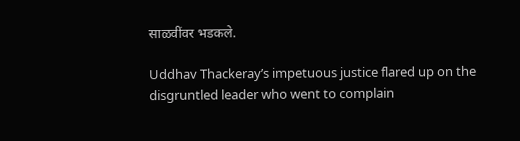साळवींवर भडकले.

Uddhav Thackeray’s impetuous justice flared up on the disgruntled leader who went to complain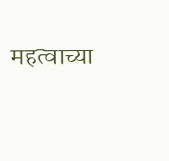महत्वाच्या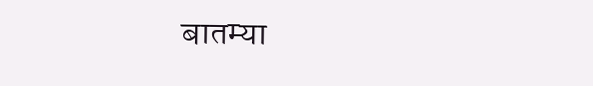बातम्या